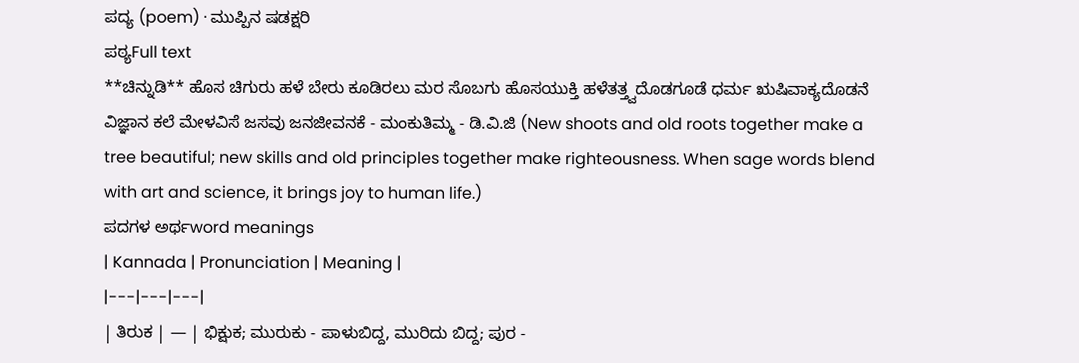ಪದ್ಯ (poem) · ಮುಪ್ಪಿನ ಷಡಕ್ಷರಿ
ಪಠ್ಯFull text
**ಚಿನ್ನುಡಿ** ಹೊಸ ಚಿಗುರು ಹಳೆ ಬೇರು ಕೂಡಿರಲು ಮರ ಸೊಬಗು ಹೊಸಯುಕ್ತಿ ಹಳೆತತ್ತ್ವದೊಡಗೂಡೆ ಧರ್ಮ ಋಷಿವಾಕ್ಯದೊಡನೆ ವಿಜ್ಞಾನ ಕಲೆ ಮೇಳವಿಸೆ ಜಸವು ಜನಜೀವನಕೆ - ಮಂಕುತಿಮ್ಮ - ಡಿ.ವಿ.ಜಿ (New shoots and old roots together make a tree beautiful; new skills and old principles together make righteousness. When sage words blend with art and science, it brings joy to human life.)
ಪದಗಳ ಅರ್ಥword meanings
| Kannada | Pronunciation | Meaning |
|---|---|---|
| ತಿರುಕ | — | ಭಿಕ್ಷುಕ; ಮುರುಕು - ಪಾಳುಬಿದ್ದ, ಮುರಿದು ಬಿದ್ದ; ಪುರ -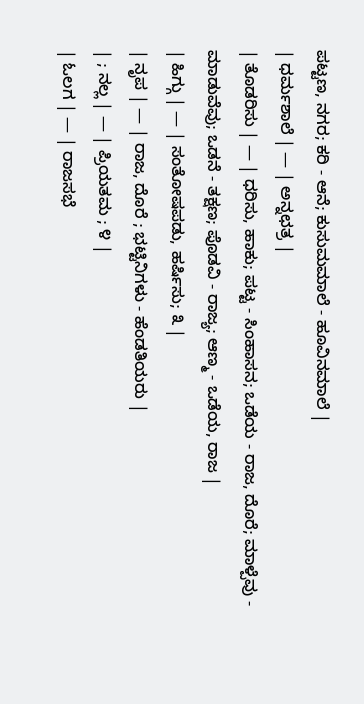ಪಟ್ಟಣ, ನಗರ; ಕರಿ - ಆನೆ; ಕುಸುಮಮಾಲೆ - ಹೂವಿನಮಾಲೆ |
| ಧರ್ಮಶಾಲೆ | — | ಅನ್ನಛತ್ರ |
| ತೊಡರಿಸು | — | ಧರಿಸು, ಹಾಕು; ಪಟ್ಟ - ಸಿಂಹಾಸನ; ಒಡೆಯ - ರಾಜ, ದೊರೆ; ಮಾಳ್ಪೆವು - ಮಾಡುವೆವು; ಒಡನೆ - ತಕ್ಷಣ; ಪೊಡವಿ - ರಾಜ್ಯ; ಆಣ್ಮ - ಒಡೆಯ, ರಾಜ |
| ಹಿಗ್ಗು | — | ಸಂತೋಷಪಡು, ಹರ್ಷಿಸು; ೩ |
| ನೃಪ | — | ರಾಜ, ದೊರೆ ; ಭಟ್ಟಿನಿಗಳು - ಹೆಂಡತಿಯರು |
| ; ನಲ್ಲ | — | ಪ್ರಿಯತಮ ; ೪ |
| ಓಲಗ | — | ರಾಜಸಭೆ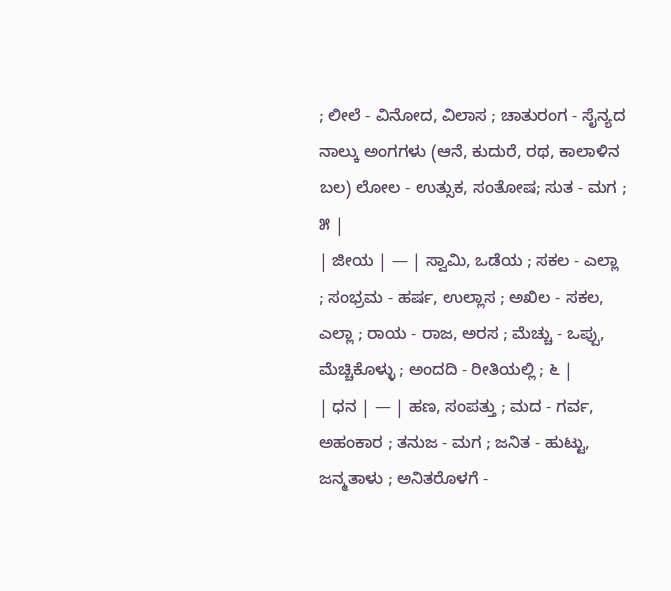; ಲೀಲೆ - ವಿನೋದ, ವಿಲಾಸ ; ಚಾತುರಂಗ - ಸೈನ್ಯದ ನಾಲ್ಕು ಅಂಗಗಳು (ಆನೆ, ಕುದುರೆ, ರಥ, ಕಾಲಾಳಿನ ಬಲ) ಲೋಲ - ಉತ್ಸುಕ, ಸಂತೋಷ; ಸುತ - ಮಗ ; ೫ |
| ಜೀಯ | — | ಸ್ವಾಮಿ, ಒಡೆಯ ; ಸಕಲ - ಎಲ್ಲಾ ; ಸಂಭ್ರಮ - ಹರ್ಷ, ಉಲ್ಲಾಸ ; ಅಖಿಲ - ಸಕಲ, ಎಲ್ಲಾ ; ರಾಯ - ರಾಜ, ಅರಸ ; ಮೆಚ್ಚು - ಒಪ್ಪು, ಮೆಚ್ಚಿಕೊಳ್ಳು ; ಅಂದದಿ - ರೀತಿಯಲ್ಲಿ ; ೬ |
| ಧನ | — | ಹಣ, ಸಂಪತ್ತು ; ಮದ - ಗರ್ವ, ಅಹಂಕಾರ ; ತನುಜ - ಮಗ ; ಜನಿತ - ಹುಟ್ಟು, ಜನ್ಮತಾಳು ; ಅನಿತರೊಳಗೆ -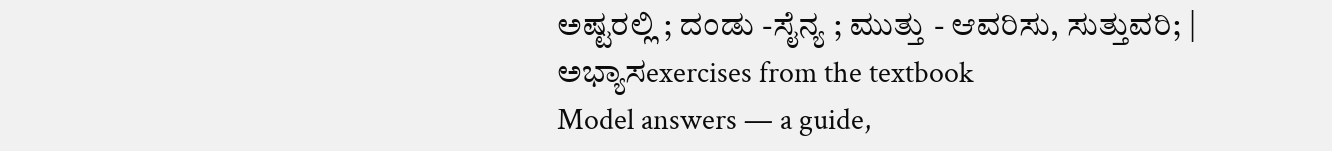ಅಷ್ಟರಲ್ಲಿ ; ದಂಡು -ಸೈನ್ಯ ; ಮುತ್ತು - ಆವರಿಸು, ಸುತ್ತುವರಿ; |
ಅಭ್ಯಾಸexercises from the textbook
Model answers — a guide,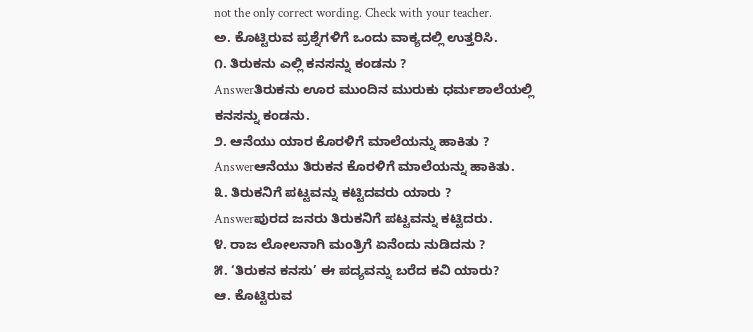not the only correct wording. Check with your teacher.
ಅ. ಕೊಟ್ಟಿರುವ ಪ್ರಶ್ನೆಗಳಿಗೆ ಒಂದು ವಾಕ್ಯದಲ್ಲಿ ಉತ್ತರಿಸಿ.
೧. ತಿರುಕನು ಎಲ್ಲಿ ಕನಸನ್ನು ಕಂಡನು ?
Answerತಿರುಕನು ಊರ ಮುಂದಿನ ಮುರುಕು ಧರ್ಮಶಾಲೆಯಲ್ಲಿ ಕನಸನ್ನು ಕಂಡನು.
೨. ಆನೆಯು ಯಾರ ಕೊರಳಿಗೆ ಮಾಲೆಯನ್ನು ಹಾಕಿತು ?
Answerಆನೆಯು ತಿರುಕನ ಕೊರಳಿಗೆ ಮಾಲೆಯನ್ನು ಹಾಕಿತು.
೩. ತಿರುಕನಿಗೆ ಪಟ್ಟವನ್ನು ಕಟ್ಟಿದವರು ಯಾರು ?
Answerಪುರದ ಜನರು ತಿರುಕನಿಗೆ ಪಟ್ಟವನ್ನು ಕಟ್ಟಿದರು.
೪. ರಾಜ ಲೋಲನಾಗಿ ಮಂತ್ರಿಗೆ ಏನೆಂದು ನುಡಿದನು ?
೫. ‘ತಿರುಕನ ಕನಸು’ ಈ ಪದ್ಯವನ್ನು ಬರೆದ ಕವಿ ಯಾರು?
ಆ. ಕೊಟ್ಟಿರುವ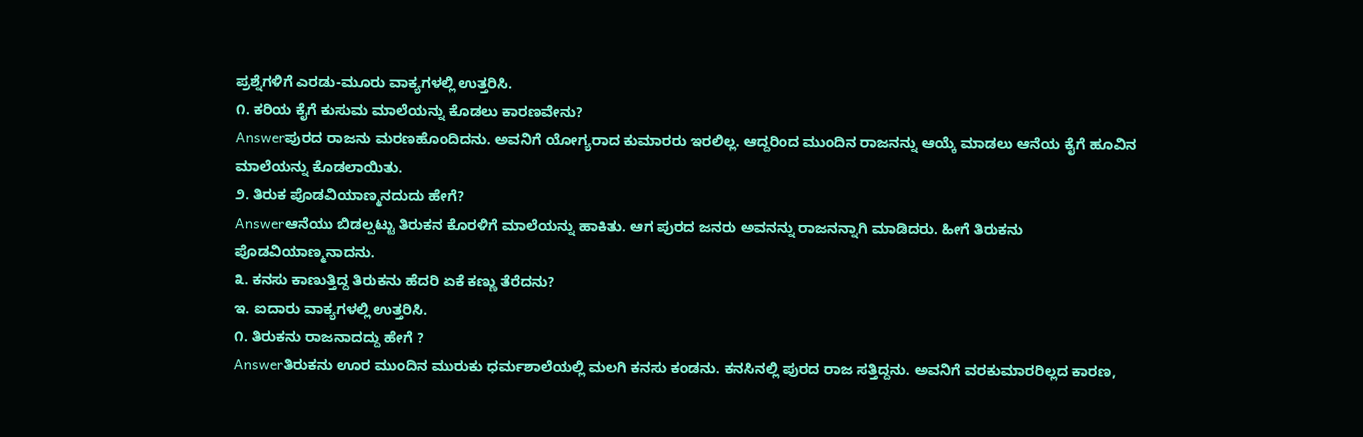ಪ್ರಶ್ನೆಗಳಿಗೆ ಎರಡು-ಮೂರು ವಾಕ್ಯಗಳಲ್ಲಿ ಉತ್ತರಿಸಿ.
೧. ಕರಿಯ ಕೈಗೆ ಕುಸುಮ ಮಾಲೆಯನ್ನು ಕೊಡಲು ಕಾರಣವೇನು?
Answerಪುರದ ರಾಜನು ಮರಣಹೊಂದಿದನು. ಅವನಿಗೆ ಯೋಗ್ಯರಾದ ಕುಮಾರರು ಇರಲಿಲ್ಲ. ಆದ್ದರಿಂದ ಮುಂದಿನ ರಾಜನನ್ನು ಆಯ್ಕೆ ಮಾಡಲು ಆನೆಯ ಕೈಗೆ ಹೂವಿನ ಮಾಲೆಯನ್ನು ಕೊಡಲಾಯಿತು.
೨. ತಿರುಕ ಪೊಡವಿಯಾಣ್ಮನದುದು ಹೇಗೆ?
Answerಆನೆಯು ಬಿಡಲ್ಪಟ್ಟು ತಿರುಕನ ಕೊರಳಿಗೆ ಮಾಲೆಯನ್ನು ಹಾಕಿತು. ಆಗ ಪುರದ ಜನರು ಅವನನ್ನು ರಾಜನನ್ನಾಗಿ ಮಾಡಿದರು. ಹೀಗೆ ತಿರುಕನು ಪೊಡವಿಯಾಣ್ಮನಾದನು.
೩. ಕನಸು ಕಾಣುತ್ತಿದ್ದ ತಿರುಕನು ಹೆದರಿ ಏಕೆ ಕಣ್ಣು ತೆರೆದನು?
ಇ. ಐದಾರು ವಾಕ್ಯಗಳಲ್ಲಿ ಉತ್ತರಿಸಿ.
೧. ತಿರುಕನು ರಾಜನಾದದ್ದು ಹೇಗೆ ?
Answerತಿರುಕನು ಊರ ಮುಂದಿನ ಮುರುಕು ಧರ್ಮಶಾಲೆಯಲ್ಲಿ ಮಲಗಿ ಕನಸು ಕಂಡನು. ಕನಸಿನಲ್ಲಿ ಪುರದ ರಾಜ ಸತ್ತಿದ್ದನು. ಅವನಿಗೆ ವರಕುಮಾರರಿಲ್ಲದ ಕಾರಣ,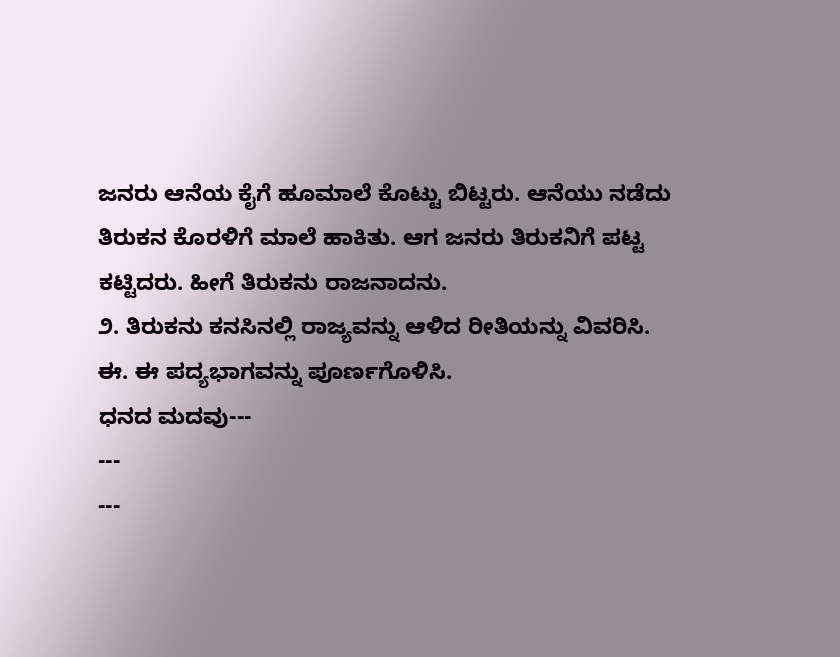ಜನರು ಆನೆಯ ಕೈಗೆ ಹೂಮಾಲೆ ಕೊಟ್ಟು ಬಿಟ್ಟರು. ಆನೆಯು ನಡೆದು ತಿರುಕನ ಕೊರಳಿಗೆ ಮಾಲೆ ಹಾಕಿತು. ಆಗ ಜನರು ತಿರುಕನಿಗೆ ಪಟ್ಟ ಕಟ್ಟಿದರು. ಹೀಗೆ ತಿರುಕನು ರಾಜನಾದನು.
೨. ತಿರುಕನು ಕನಸಿನಲ್ಲಿ ರಾಜ್ಯವನ್ನು ಆಳಿದ ರೀತಿಯನ್ನು ವಿವರಿಸಿ.
ಈ. ಈ ಪದ್ಯಭಾಗವನ್ನು ಪೂರ್ಣಗೊಳಿಸಿ.
ಧನದ ಮದವು---
---
---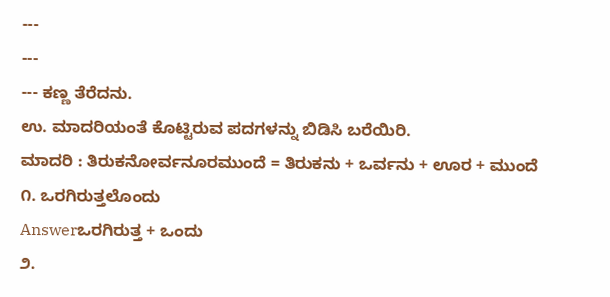---
---
--- ಕಣ್ಣ ತೆರೆದನು.
ಉ. ಮಾದರಿಯಂತೆ ಕೊಟ್ಟಿರುವ ಪದಗಳನ್ನು ಬಿಡಿಸಿ ಬರೆಯಿರಿ.
ಮಾದರಿ : ತಿರುಕನೋರ್ವನೂರಮುಂದೆ = ತಿರುಕನು + ಒರ್ವನು + ಊರ + ಮುಂದೆ
೧. ಒರಗಿರುತ್ತಲೊಂದು
Answerಒರಗಿರುತ್ತ + ಒಂದು
೨.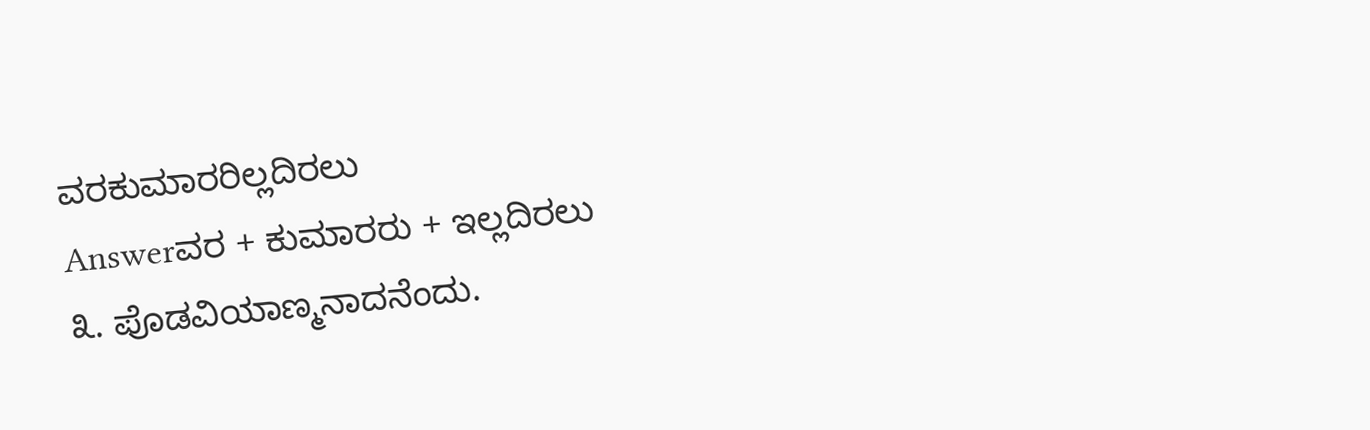ವರಕುಮಾರರಿಲ್ಲದಿರಲು
Answerವರ + ಕುಮಾರರು + ಇಲ್ಲದಿರಲು
೩. ಪೊಡವಿಯಾಣ್ಮನಾದನೆಂದು.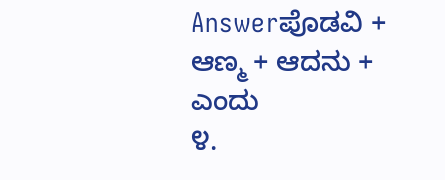Answerಪೊಡವಿ + ಆಣ್ಮ + ಆದನು + ಎಂದು
೪.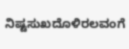ನಿಷ್ಟಸುಖದೊಳಿರಲವಂಗೆ